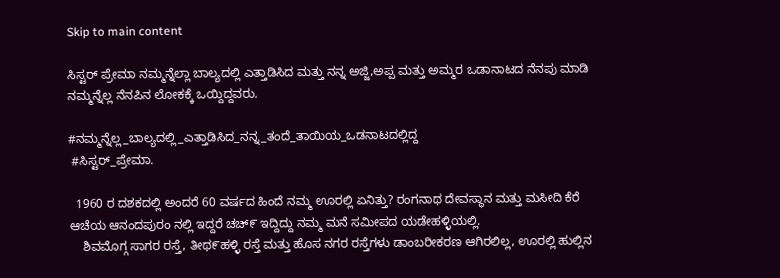Skip to main content

ಸಿಸ್ಟರ್ ಪ್ರೇಮಾ ನಮ್ಮನ್ನೆಲ್ಲಾ ಬಾಲ್ಯದಲ್ಲಿ ಎತ್ತಾಡಿಸಿದ ಮತ್ತು ನನ್ನ ಅಜ್ಜಿ,ಅಪ್ಪ ಮತ್ತು ಅಮ್ಮರ ಒಡಾನಾಟದ ನೆನಪು ಮಾಡಿ ನಮ್ಮನ್ನೆಲ್ಲ ನೆನಪಿನ ಲೋಕಕ್ಕೆ ಒಯ್ದಿದ್ದವರು.

#ನಮ್ಮನ್ನೆಲ್ಲ_ಬಾಲ್ಯದಲ್ಲಿ_ಎತ್ತಾಡಿಸಿದ_ನನ್ನ_ತಂದೆ_ತಾಯಿಯ_ಒಡನಾಟದಲ್ಲಿದ್ದ
 #ಸಿಸ್ಟರ್_ಪ್ರೇಮಾ.

  1960 ರ ದಶಕದಲ್ಲಿ ಅಂದರೆ 60 ವರ್ಷದ ಹಿಂದೆ ನಮ್ಮ ಊರಲ್ಲಿ ಏನಿತ್ತು? ರಂಗನಾಥ ದೇವಸ್ಥಾನ ಮತ್ತು ಮಸೀದಿ ಕೆರೆ ಆಚೆಯ ಆನಂದಪುರಂ ನಲ್ಲಿ ಇದ್ದರೆ ಚಚ್೯ ಇದ್ದಿದ್ದು ನಮ್ಮ ಮನೆ ಸಮೀಪದ ಯಡೇಹಳ್ಳಿಯಲ್ಲಿ.
    ಶಿವಮೊಗ್ಗ ಸಾಗರ ರಸ್ತೆ, ತೀಥ೯ಹಳ್ಳಿ ರಸ್ತೆ ಮತ್ತು ಹೊಸ ನಗರ ರಸ್ತೆಗಳು ಡಾಂಬರೀಕರಣ ಆಗಿರಲಿಲ್ಲ, ಊರಲ್ಲಿ ಹುಲ್ಲಿನ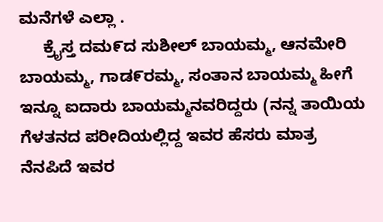ಮನೆಗಳೆ ಎಲ್ಲಾ .
     ಕ್ರೈಸ್ತ ದಮ೯ದ ಸುಶೀಲ್ ಬಾಯಮ್ಮ, ಆನಮೇರಿ ಬಾಯಮ್ಮ, ಗಾಡ೯ರಮ್ಮ, ಸಂತಾನ ಬಾಯಮ್ಮ ಹೀಗೆ ಇನ್ನೂ ಐದಾರು ಬಾಯಮ್ಮನವರಿದ್ದರು (ನನ್ನ ತಾಯಿಯ ಗೆಳತನದ ಪರೀದಿಯಲ್ಲಿದ್ದ ಇವರ ಹೆಸರು ಮಾತ್ರ ನೆನಪಿದೆ ಇವರ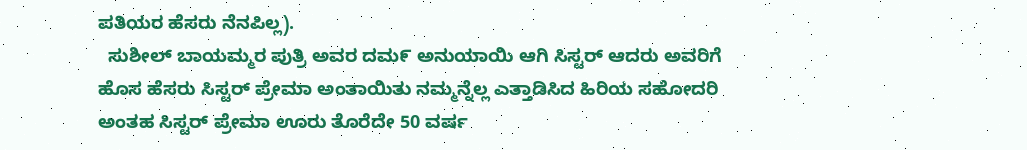ಪತಿಯರ ಹೆಸರು ನೆನಪಿಲ್ಲ).
  ಸುಶೀಲ್ ಬಾಯಮ್ಮರ ಪುತ್ರಿ ಅವರ ದಮ೯ ಅನುಯಾಯಿ ಆಗಿ ಸಿಸ್ಟರ್ ಆದರು ಅವರಿಗೆ ಹೊಸ ಹೆಸರು ಸಿಸ್ಟರ್ ಪ್ರೇಮಾ ಅಂತಾಯಿತು ನಮ್ಮನ್ನೆಲ್ಲ ಎತ್ತಾಡಿಸಿದ ಹಿರಿಯ ಸಹೋದರಿ ಅಂತಹ ಸಿಸ್ಟರ್ ಪ್ರೇಮಾ ಊರು ತೊರೆದೇ 50 ವರ್ಷ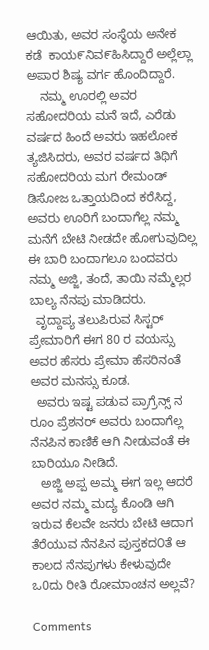ಆಯಿತು, ಅವರ ಸಂಸ್ಥೆಯ ಅನೇಕ ಕಡೆ  ಕಾಯ೯ನಿವ೯ಹಿಸಿದ್ದಾರೆ ಅಲ್ಲೆಲ್ಲಾ ಅಪಾರ ಶಿಷ್ಯ ವರ್ಗ ಹೊಂದಿದ್ದಾರೆ.
    ನಮ್ಮ ಊರಲ್ಲಿ ಅವರ ಸಹೋದರಿಯ ಮನೆ ಇದೆ, ಎರೆಡು ವರ್ಷದ ಹಿಂದೆ ಅವರು ಇಹಲೋಕ ತ್ಯಜಿಸಿದರು, ಅವರ ವರ್ಷದ ತಿಥಿಗೆ ಸಹೋದರಿಯ ಮಗ ರೇಮಂಡ್ ಡಿಸೋಜ ಒತ್ತಾಯದಿಂದ ಕರೆಸಿದ್ದ, ಅವರು ಊರಿಗೆ ಬಂದಾಗೆಲ್ಲ ನಮ್ಮ ಮನೆಗೆ ಬೇಟಿ ನೀಡದೇ ಹೋಗುವುದಿಲ್ಲ ಈ ಬಾರಿ ಬಂದಾಗಲೂ ಬಂದವರು ನಮ್ಮ ಅಜ್ಜಿ, ತಂದೆ, ತಾಯಿ ನಮ್ಮೆಲ್ಲರ ಬಾಲ್ಯ ನೆನಪು ಮಾಡಿದರು.
  ವೃದ್ದಾಪ್ಯ ತಲುಪಿರುವ ಸಿಸ್ಟರ್ ಪ್ರೇಮಾರಿಗೆ ಈಗ 80 ರ ವಯಸ್ಸು ಅವರ ಹೆಸರು ಪ್ರೇಮಾ ಹೆಸರಿನಂತೆ ಅವರ ಮನಸ್ಸು ಕೂಡ.
  ಅವರು ಇಷ್ಟ ಪಡುವ ಪ್ರಾಗ್ರೆನ್ಸ್ ನ ರೂಂ ಪ್ರೆಶನರ್ ಅವರು ಬಂದಾಗೆಲ್ಲ ನೆನಪಿನ ಕಾಣಿಕೆ ಆಗಿ ನೀಡುವಂತೆ ಈ ಬಾರಿಯೂ ನೀಡಿದೆ.
   ಅಜ್ಜಿ ಅಪ್ಪ ಅಮ್ಮ ಈಗ ಇಲ್ಲ ಆದರೆ ಅವರ ನಮ್ಮ ಮದ್ಯ ಕೊಂಡಿ ಆಗಿ ಇರುವ ಕೆಲವೇ ಜನರು ಬೇಟಿ ಆದಾಗ ತೆರೆಯುವ ನೆನಪಿನ ಪುಸ್ತಕದ೦ತೆ ಆ ಕಾಲದ ನೆನಪುಗಳು ಕೇಳುವುದೇ ಒ0ದು ರೀತಿ ರೋಮಾಂಚನ ಅಲ್ಲವೆ?

Comments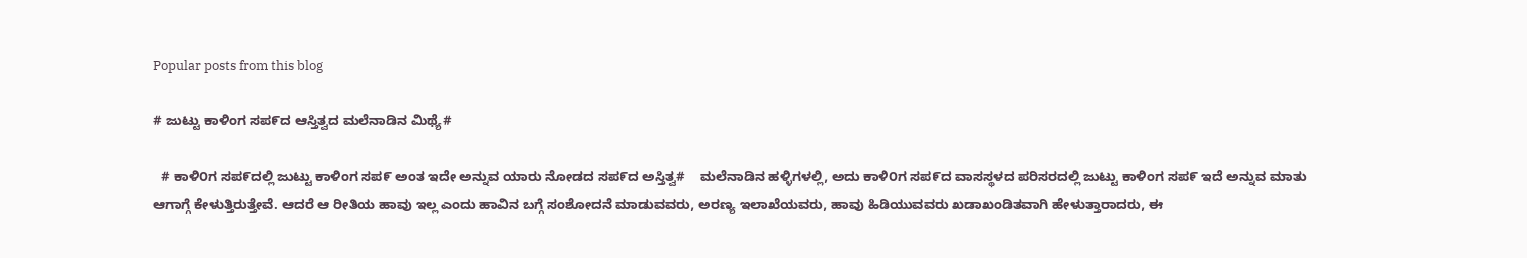Popular posts from this blog

# ಜುಟ್ಟು ಕಾಳಿಂಗ ಸಪ೯ದ ಆಸ್ತಿತ್ವದ ಮಲೆನಾಡಿನ ಮಿಥ್ಯೆ#

  # ಕಾಳಿ೦ಗ ಸಪ೯ದಲ್ಲಿ ಜುಟ್ಟು ಕಾಳಿಂಗ ಸಪ೯ ಅಂತ ಇದೇ ಅನ್ನುವ ಯಾರು ನೋಡದ ಸಪ೯ದ ಅಸ್ತಿತ್ವ#    ಮಲೆನಾಡಿನ ಹಳ್ಳಿಗಳಲ್ಲಿ, ಅದು ಕಾಳಿ೦ಗ ಸಪ೯ದ ವಾಸಸ್ಥಳದ ಪರಿಸರದಲ್ಲಿ ಜುಟ್ಟು ಕಾಳಿಂಗ ಸಪ೯ ಇದೆ ಅನ್ನುವ ಮಾತು ಆಗಾಗ್ಗೆ ಕೇಳುತ್ತಿರುತ್ತೇವೆ. ಆದರೆ ಆ ರೀತಿಯ ಹಾವು ಇಲ್ಲ ಎಂದು ಹಾವಿನ ಬಗ್ಗೆ ಸಂಶೋದನೆ ಮಾಡುವವರು, ಅರಣ್ಯ ಇಲಾಖೆಯವರು, ಹಾವು ಹಿಡಿಯುವವರು ಖಡಾಖಂಡಿತವಾಗಿ ಹೇಳುತ್ತಾರಾದರು, ಈ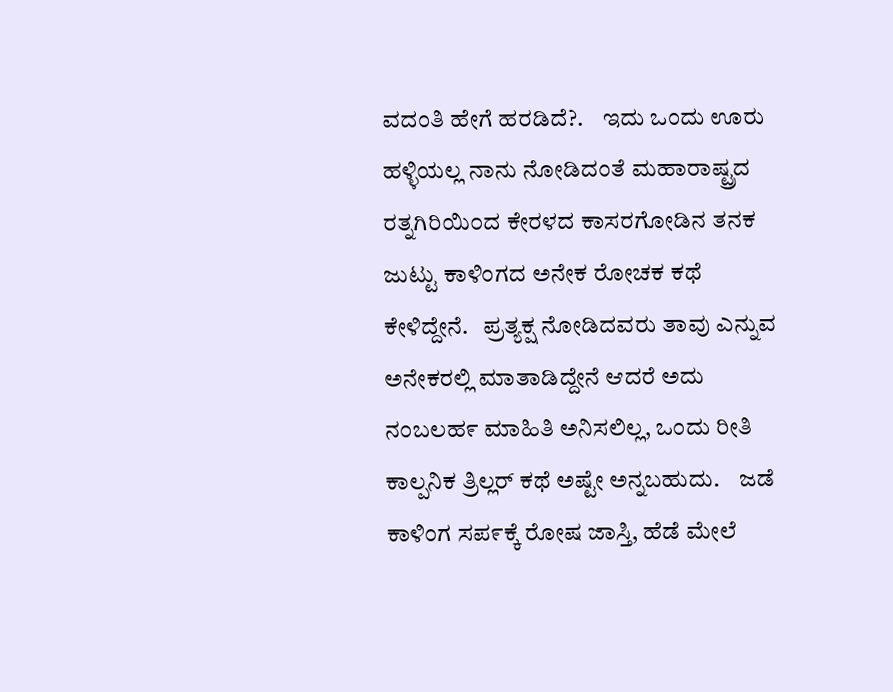ವದಂತಿ ಹೇಗೆ ಹರಡಿದೆ?.    ಇದು ಒಂದು ಊರು ಹಳ್ಳಿಯಲ್ಲ ನಾನು ನೋಡಿದಂತೆ ಮಹಾರಾಷ್ಟ್ರದ ರತ್ನಗಿರಿಯಿ೦ದ ಕೇರಳದ ಕಾಸರಗೋಡಿನ ತನಕ ಜುಟ್ಟು ಕಾಳಿಂಗದ ಅನೇಕ ರೋಚಕ ಕಥೆ ಕೇಳಿದ್ದೇನೆ.   ಪ್ರತ್ಯಕ್ಷ ನೋಡಿದವರು ತಾವು ಎನ್ನುವ ಅನೇಕರಲ್ಲಿ ಮಾತಾಡಿದ್ದೇನೆ ಆದರೆ ಅದು ನಂಬಲಹ೯ ಮಾಹಿತಿ ಅನಿಸಲಿಲ್ಲ, ಒಂದು ರೀತಿ ಕಾಲ್ಪನಿಕ ತ್ರಿಲ್ಲರ್ ಕಥೆ ಅಷ್ಟೇ ಅನ್ನಬಹುದು.    ಜಡೆ ಕಾಳಿಂಗ ಸಪ೯ಕ್ಕೆ ರೋಷ ಜಾಸ್ತಿ, ಹೆಡೆ ಮೇಲೆ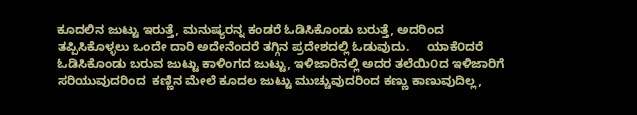ಕೂದಲಿನ ಜುಟ್ಟು ಇರುತ್ತೆ, ಮನುಷ್ಯರನ್ನ ಕಂಡರೆ ಓಡಿಸಿಕೊಂಡು ಬರುತ್ತೆ, ಅದರಿಂದ ತಪ್ಪಿಸಿಕೊಳ್ಳಲು ಒಂದೇ ದಾರಿ ಅದೇನೆಂದರೆ ತಗ್ಗಿನ ಪ್ರದೇಶದಲ್ಲಿ ಓಡುವುದು.     ಯಾಕೆ೦ದರೆ ಓಡಿಸಿಕೊಂಡು ಬರುವ ಜುಟ್ಟು ಕಾಳಿಂಗದ ಜುಟ್ಟು, ಇಳಿಜಾರಿನಲ್ಲಿ ಅದರ ತಲೆಯಿ೦ದ ಇಳಿಜಾರಿಗೆ ಸರಿಯುವುದರಿಂದ  ಕಣ್ಣಿನ ಮೇಲೆ ಕೂದಲ ಜುಟ್ಟು ಮುಚ್ಚುವುದರಿಂದ ಕಣ್ಣು ಕಾಣುವುದಿಲ್ಲ,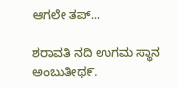ಆಗಲೇ ತಪ್...

ಶರಾವತಿ ನದಿ ಉಗಮ ಸ್ಥಾನ ಅಂಬುತೀಥ೯.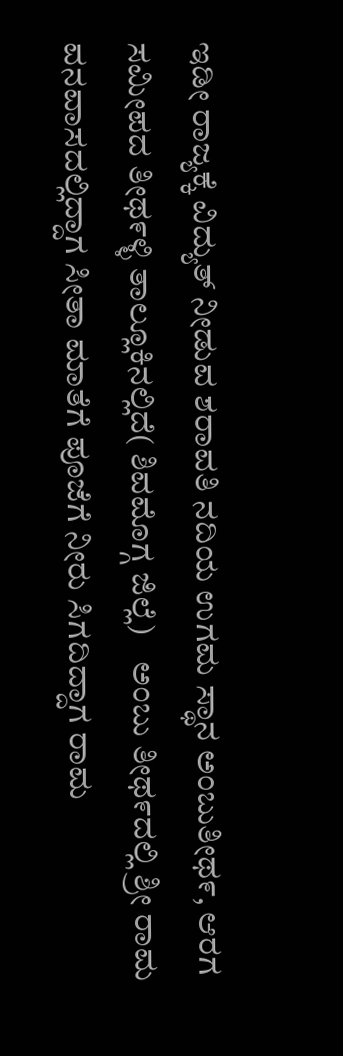ಇಡೀ ರಾಜ್ಯಕ್ಕೆ ವಿದ್ಯುತ್ ನೀಡುವ ಶರಾವತಿ ನದಿಯ ಉಗಮ ಸ್ಥಾನ ಅಂಬುತೀಥ೯, ಆರಗ ಸಮೀಪದ ತೀಥ೯ಳ್ಳಿ ತಾಲ್ಲೂಕಿನಲ್ಲಿದೆ( ಶಿವಮೊಗ್ಗ ಜಿಲ್ಲೆ)    ಅಂಬು ತೀಥ೯ದಲ್ಲಿ ಶ್ರೀ ರಾಮ ವನವಾಸದಲ್ಲಿದ್ದಾಗ ಸೀತಾ ಮಾತೆಗೆ ಪೂಜೆಗೆ ನೀರು ಸಿಗದಿದ್ದಾಗ ರಾಮ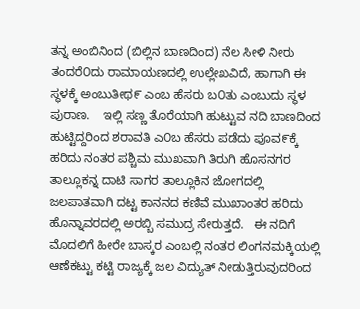ತನ್ನ ಅಂಬಿನಿಂದ (ಬಿಲ್ಲಿನ ಬಾಣದಿಂದ) ನೆಲ ಸೀಳಿ ನೀರು ತಂದರೆ೦ದು ರಾಮಾಯಣದಲ್ಲಿ ಉಲ್ಲೇಖವಿದೆ, ಹಾಗಾಗಿ ಈ ಸ್ಥಳಕ್ಕೆ ಅಂಬುತೀಥ೯ ಎಂಬ ಹೆಸರು ಬ೦ತು ಎಂಬುದು ಸ್ಥಳ ಪುರಾಣ.    ಇಲ್ಲಿ ಸಣ್ಣ ತೊರೆಯಾಗಿ ಹುಟ್ಟುವ ನದಿ ಬಾಣದಿಂದ ಹುಟ್ಟಿದ್ದರಿಂದ ಶರಾವತಿ ಎ೦ಬ ಹೆಸರು ಪಡೆದು ಪೂವ೯ಕ್ಕೆ ಹರಿದು ನಂತರ ಪಶ್ಚಿಮ ಮುಖವಾಗಿ ತಿರುಗಿ ಹೊಸನಗರ ತಾಲ್ಲೂಕನ್ನ ದಾಟಿ ಸಾಗರ ತಾಲ್ಲೂಕಿನ ಜೋಗದಲ್ಲಿ ಜಲಪಾತವಾಗಿ ದಟ್ಟ ಕಾನನದ ಕಣಿವೆ ಮುಖಾಂತರ ಹರಿದು ಹೊನ್ನಾವರದಲ್ಲಿ ಅರಬ್ಬಿ ಸಮುದ್ರ ಸೇರುತ್ತದೆ.   ಈ ನದಿಗೆ ಮೊದಲಿಗೆ ಹೀರೇ ಬಾಸ್ಕರ ಎಂಬಲ್ಲಿ ನಂತರ ಲಿಂಗನಮಕ್ಕಿಯಲ್ಲಿ ಆಣೆಕಟ್ಟು ಕಟ್ಟಿ ರಾಜ್ಯಕ್ಕೆ ಜಲ ವಿದ್ಯುತ್ ನೀಡುತ್ತಿರುವುದರಿಂದ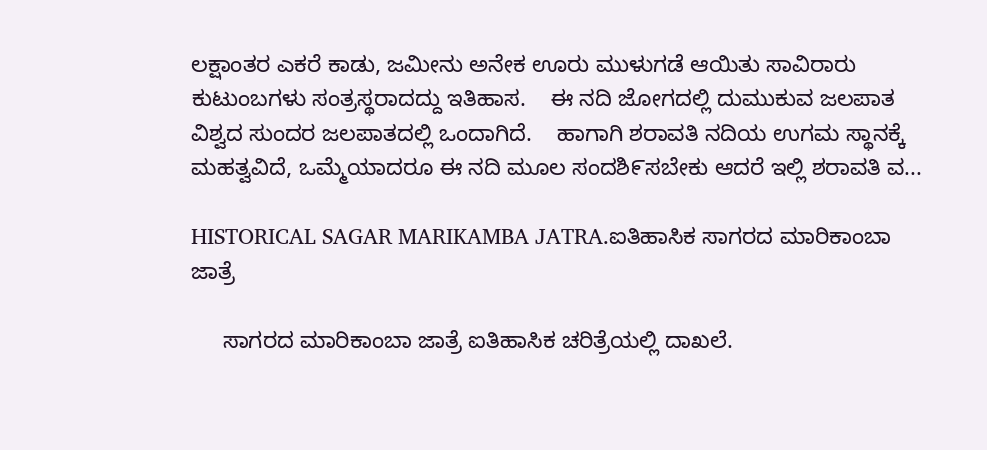ಲಕ್ಷಾಂತರ ಎಕರೆ ಕಾಡು, ಜಮೀನು ಅನೇಕ ಊರು ಮುಳುಗಡೆ ಆಯಿತು ಸಾವಿರಾರು ಕುಟುಂಬಗಳು ಸಂತ್ರಸ್ಥರಾದದ್ದು ಇತಿಹಾಸ.    ಈ ನದಿ ಜೋಗದಲ್ಲಿ ದುಮುಕುವ ಜಲಪಾತ ವಿಶ್ವದ ಸುಂದರ ಜಲಪಾತದಲ್ಲಿ ಒಂದಾಗಿದೆ.    ಹಾಗಾಗಿ ಶರಾವತಿ ನದಿಯ ಉಗಮ ಸ್ಥಾನಕ್ಕೆ ಮಹತ್ವವಿದೆ, ಒಮ್ಮೆಯಾದರೂ ಈ ನದಿ ಮೂಲ ಸಂದಶಿ೯ಸಬೇಕು ಆದರೆ ಇಲ್ಲಿ ಶರಾವತಿ ವ...

HISTORICAL SAGAR MARIKAMBA JATRA.ಐತಿಹಾಸಿಕ ಸಾಗರದ ಮಾರಿಕಾಂಬಾ ಜಾತ್ರೆ

     ಸಾಗರದ ಮಾರಿಕಾಂಬಾ ಜಾತ್ರೆ ಐತಿಹಾಸಿಕ ಚರಿತ್ರೆಯಲ್ಲಿ ದಾಖಲೆ.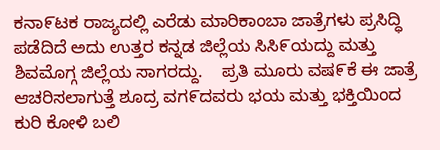ಕನಾ೯ಟಕ ರಾಜ್ಯದಲ್ಲಿ ಎರೆಡು ಮಾರಿಕಾಂಬಾ ಜಾತ್ರೆಗಳು ಪ್ರಸಿದ್ಧಿ ಪಡೆದಿದೆ ಅದು ಉತ್ತರ ಕನ್ನಡ ಜಿಲ್ಲೆಯ ಸಿಸಿ೯ಯದ್ದು ಮತ್ತು ಶಿವಮೊಗ್ಗ ಜಿಲ್ಲೆಯ ಸಾಗರದ್ದು.    ಪ್ರತಿ ಮೂರು ವಷ೯ಕೆ ಈ ಜಾತ್ರೆ ಆಚರಿಸಲಾಗುತ್ತೆ ಶೂದ್ರ ವಗ೯ದವರು ಭಯ ಮತ್ತು ಭಕ್ತಿಯಿಂದ ಕುರಿ ಕೋಳಿ ಬಲಿ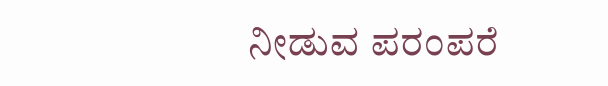ನೀಡುವ ಪರಂಪರೆ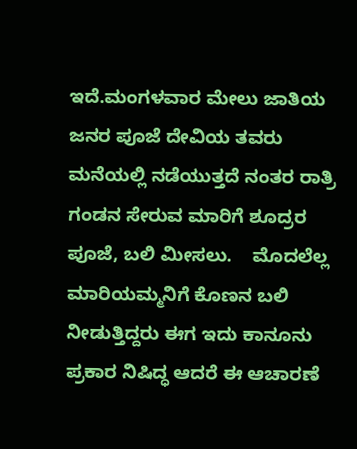ಇದೆ.ಮಂಗಳವಾರ ಮೇಲು ಜಾತಿಯ ಜನರ ಪೂಜೆ ದೇವಿಯ ತವರು ಮನೆಯಲ್ಲಿ ನಡೆಯುತ್ತದೆ ನಂತರ ರಾತ್ರಿ ಗಂಡನ ಸೇರುವ ಮಾರಿಗೆ ಶೂದ್ರರ ಪೂಜೆ, ಬಲಿ ಮೀಸಲು.    ಮೊದಲೆಲ್ಲ ಮಾರಿಯಮ್ಮನಿಗೆ ಕೊಣನ ಬಲಿ ನೀಡುತ್ತಿದ್ದರು ಈಗ ಇದು ಕಾನೂನು ಪ್ರಕಾರ ನಿಷಿದ್ಧ ಆದರೆ ಈ ಆಚಾರಣೆ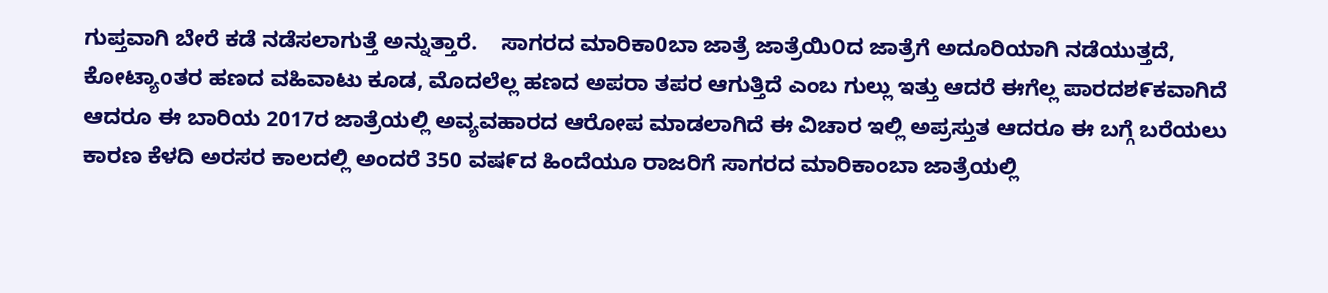ಗುಪ್ತವಾಗಿ ಬೇರೆ ಕಡೆ ನಡೆಸಲಾಗುತ್ತೆ ಅನ್ನುತ್ತಾರೆ.    ಸಾಗರದ ಮಾರಿಕಾ0ಬಾ ಜಾತ್ರೆ ಜಾತ್ರೆಯಿ೦ದ ಜಾತ್ರೆಗೆ ಅದೂರಿಯಾಗಿ ನಡೆಯುತ್ತದೆ, ಕೋಟ್ಯಾoತರ ಹಣದ ವಹಿವಾಟು ಕೂಡ, ಮೊದಲೆಲ್ಲ ಹಣದ ಅಪರಾ ತಪರ ಆಗುತ್ತಿದೆ ಎಂಬ ಗುಲ್ಲು ಇತ್ತು ಆದರೆ ಈಗೆಲ್ಲ ಪಾರದಶ೯ಕವಾಗಿದೆ ಆದರೂ ಈ ಬಾರಿಯ 2017ರ ಜಾತ್ರೆಯಲ್ಲಿ ಅವ್ಯವಹಾರದ ಆರೋಪ ಮಾಡಲಾಗಿದೆ ಈ ವಿಚಾರ ಇಲ್ಲಿ ಅಪ್ರಸ್ತುತ ಆದರೂ ಈ ಬಗ್ಗೆ ಬರೆಯಲು ಕಾರಣ ಕೆಳದಿ ಅರಸರ ಕಾಲದಲ್ಲಿ ಅಂದರೆ 350 ವಷ೯ದ ಹಿಂದೆಯೂ ರಾಜರಿಗೆ ಸಾಗರದ ಮಾರಿಕಾಂಬಾ ಜಾತ್ರೆಯಲ್ಲಿ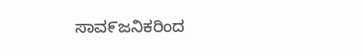ಸಾವ೯ಜನಿಕರಿಂದ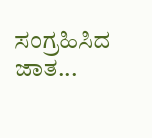ಸಂಗ್ರಹಿಸಿದ ಜಾತ...